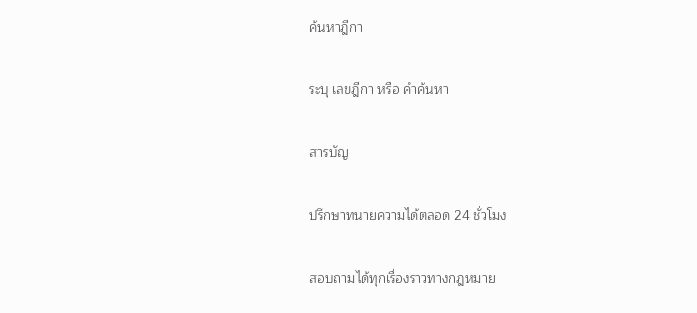ค้นหาฎีกา

ระบุ เลขฎีกา หรือ คำค้นหา

สารบัญ

ปรึกษาทนายความได้ตลอด 24 ชั่วโมง

สอบถามได้ทุกเรื่องราวทางกฎหมาย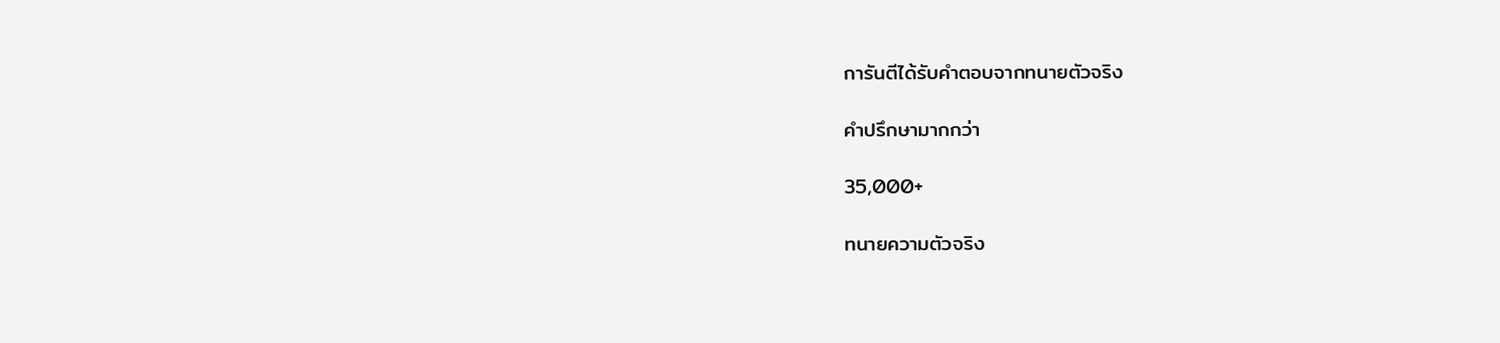การันตีได้รับคำตอบจากทนายตัวจริง

คำปรึกษามากกว่า

35,000+

ทนายความตัวจริง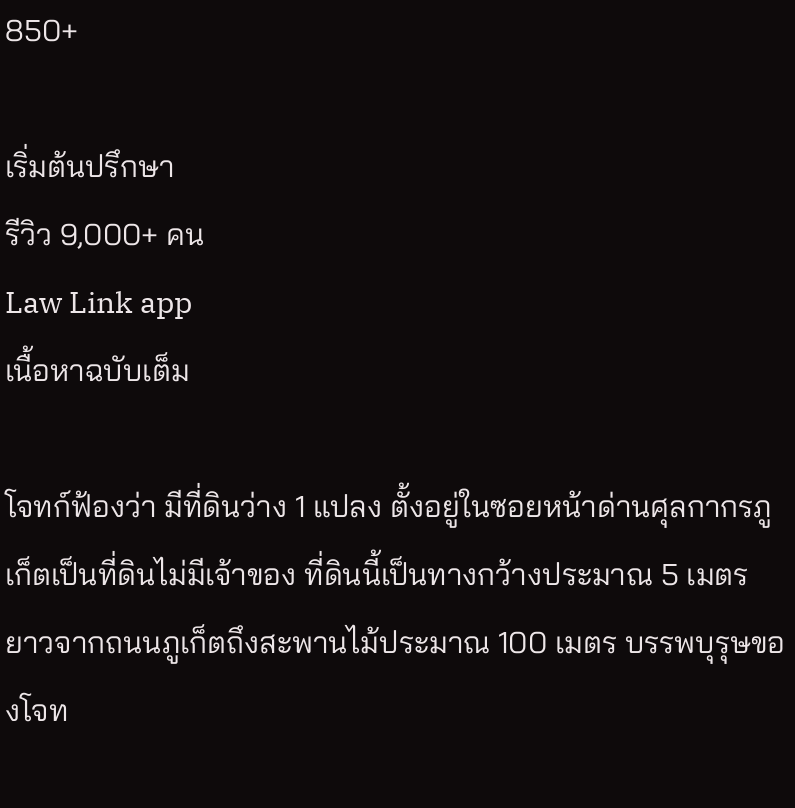850+

เริ่มต้นปรึกษา
รีวิว 9,000+ คน
Law Link app
เนื้อหาฉบับเต็ม

โจทก์ฟ้องว่า มีที่ดินว่าง 1 แปลง ตั้งอยู่ในซอยหน้าด่านศุลกากรภูเก็ตเป็นที่ดินไม่มีเจ้าของ ที่ดินนี้เป็นทางกว้างประมาณ 5 เมตร ยาวจากถนนภูเก็ตถึงสะพานไม้ประมาณ 100 เมตร บรรพบุรุษของโจท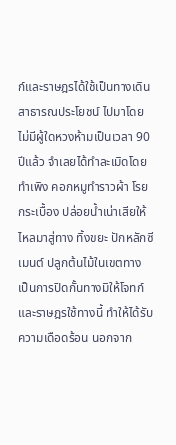ก์และราษฎรได้ใช้เป็นทางเดินสาธารณประโยชน์ ไปมาโดยไม่มีผู้ใดหวงห้ามเป็นเวลา 90 ปีแล้ว จำเลยได้ทำละเมิดโดยทำเพิง คอกหมูทำราวผ้า โรยกระเบื้อง ปล่อยน้ำเน่าเสียให้ไหลมาสู่ทาง ทิ้งขยะ ปักหลักซีเมนต์ ปลูกต้นไม้ในเขตทาง เป็นการปิดกั้นทางมิให้โจทก์และราษฎรใช้ทางนี้ ทำให้ได้รับความเดือดร้อน นอกจาก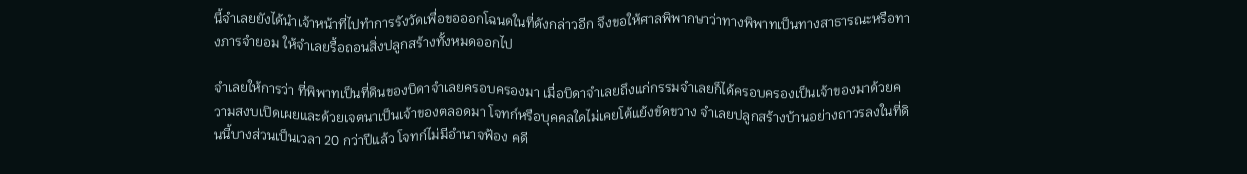นี้จำเลยยังได้นำเจ้าหน้าที่ไปทำการรังวัดเพื่อขอออกโฉนดในที่ดังกล่าวอีก จึงขอให้ศาลพิพากษาว่าทางพิพาทเป็นทางสาธารณะหรือทางภารจำยอม ให้จำเลยรื้อถอนสิ่งปลูกสร้างทั้งหมดออกไป

จำเลยให้การว่า ที่พิพาทเป็นที่ดินของบิดาจำเลยครอบครองมา เมื่อบิดาจำเลยถึงแก่กรรมจำเลยก็ได้ครอบครองเป็นเจ้าของมาด้วยความสงบเปิดเผยและด้วยเจตนาเป็นเจ้าของตลอดมา โจทก์หรือบุคคลใดไม่เคยโต้แย้งขัดขวาง จำเลยปลูกสร้างบ้านอย่างถาวรลงในที่ดินนี้บางส่วนเป็นเวลา 20 กว่าปีแล้ว โจทก์ไม่มีอำนาจฟ้อง คดี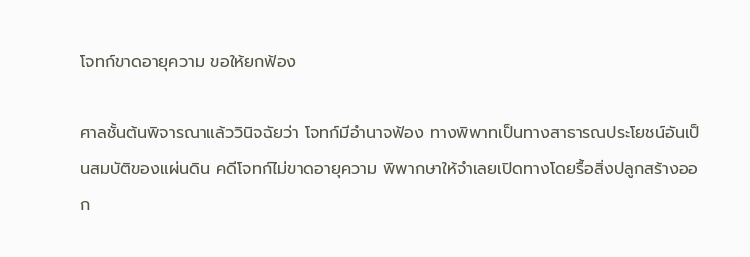โจทก์ขาดอายุความ ขอให้ยกฟ้อง

ศาลชั้นต้นพิจารณาแล้ววินิจฉัยว่า โจทก์มีอำนาจฟ้อง ทางพิพาทเป็นทางสาธารณประโยชน์อันเป็นสมบัติของแผ่นดิน คดีโจทก์ไม่ขาดอายุความ พิพากษาให้จำเลยเปิดทางโดยรื้อสิ่งปลูกสร้างออก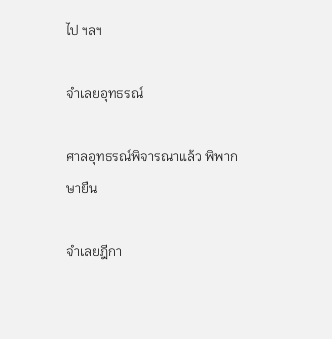ไป ฯลฯ

จำเลยอุทธรณ์

ศาลอุทธรณ์พิจารณาแล้ว พิพากษายืน

จำเลยฎีกา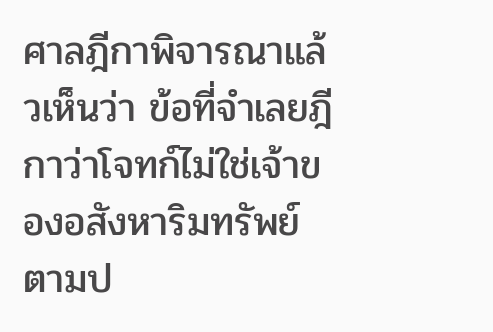ศาลฎีกาพิจารณาแล้วเห็นว่า ข้อที่จำเลยฎีกาว่าโจทก์ไม่ใช่เจ้าของอสังหาริมทรัพย์ตามป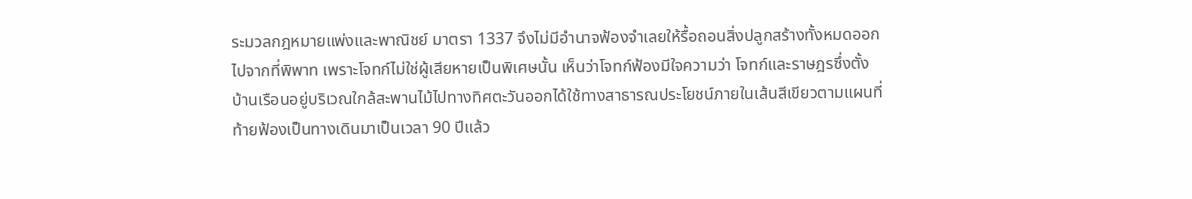ระมวลกฎหมายแพ่งและพาณิชย์ มาตรา 1337 จึงไม่มีอำนาจฟ้องจำเลยให้รื้อถอนสิ่งปลูกสร้างทั้งหมดออกไปจากที่พิพาท เพราะโจทก์ไม่ใช่ผู้เสียหายเป็นพิเศษนั้น เห็นว่าโจทก์ฟ้องมีใจความว่า โจทก์และราษฎรซึ่งตั้งบ้านเรือนอยู่บริเวณใกล้สะพานไม้ไปทางทิศตะวันออกได้ใช้ทางสาธารณประโยชน์ภายในเส้นสีเขียวตามแผนที่ท้ายฟ้องเป็นทางเดินมาเป็นเวลา 90 ปีแล้ว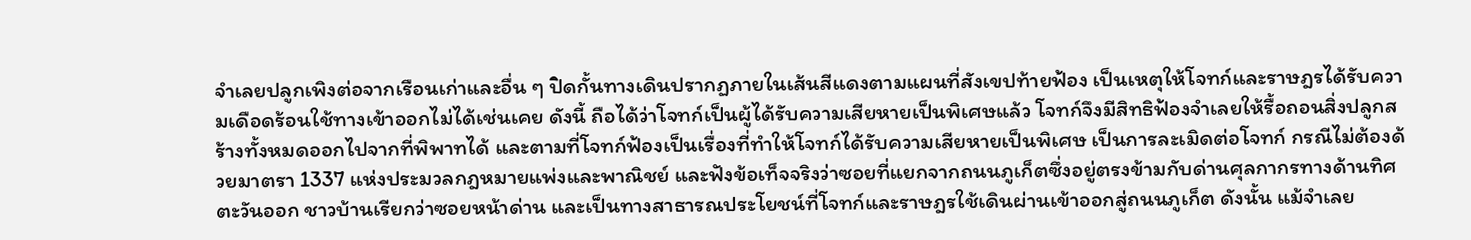จำเลยปลูกเพิงต่อจากเรือนเก่าและอื่น ๆ ปิดกั้นทางเดินปรากฏภายในเส้นสีแดงตามแผนที่สังเขปท้ายฟ้อง เป็นเหตุให้โจทก์และราษฎรได้รับความเดือดร้อนใช้ทางเข้าออกไม่ได้เช่นเคย ดังนี้ ถือได้ว่าโจทก์เป็นผู้ได้รับความเสียหายเป็นพิเศษแล้ว โจทก์จึงมีสิทธิฟ้องจำเลยให้รื้อถอนสิ่งปลูกสร้างทั้งหมดออกไปจากที่พิพาทได้ และตามที่โจทก์ฟ้องเป็นเรื่องที่ทำให้โจทก์ได้รับความเสียหายเป็นพิเศษ เป็นการละเมิดต่อโจทก์ กรณีไม่ต้องด้วยมาตรา 1337 แห่งประมวลกฎหมายแพ่งและพาณิชย์ และฟังข้อเท็จจริงว่าซอยที่แยกจากถนนภูเก็ตซึ่งอยู่ตรงข้ามกับด่านศุลกากรทางด้านทิศตะวันออก ชาวบ้านเรียกว่าซอยหน้าด่าน และเป็นทางสาธารณประโยชน์ที่โจทก์และราษฎรใช้เดินผ่านเข้าออกสู่ถนนภูเก็ต ดังนั้น แม้จำเลย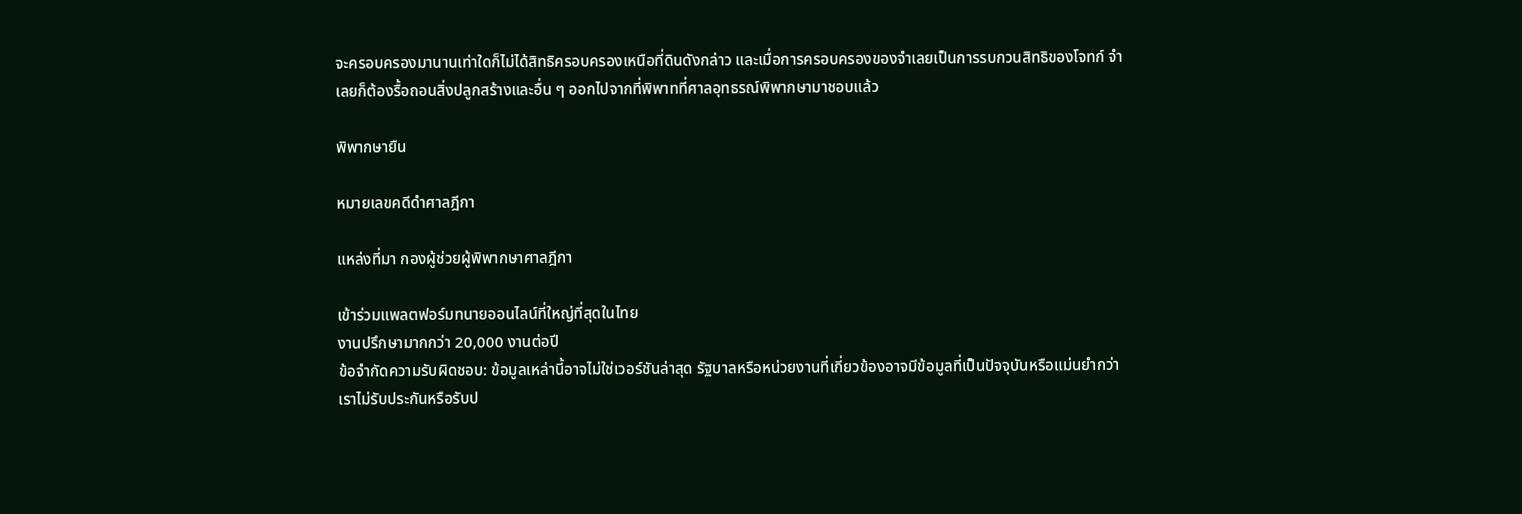จะครอบครองมานานเท่าใดก็ไม่ได้สิทธิครอบครองเหนือที่ดินดังกล่าว และเมื่อการครอบครองของจำเลยเป็นการรบกวนสิทธิของโจทก์ จำเลยก็ต้องรื้อถอนสิ่งปลูกสร้างและอื่น ๆ ออกไปจากที่พิพาทที่ศาลอุทธรณ์พิพากษามาชอบแล้ว

พิพากษายืน

หมายเลขคดีดำศาลฎีกา

แหล่งที่มา กองผู้ช่วยผู้พิพากษาศาลฎีกา

เข้าร่วมแพลตฟอร์มทนายออนไลน์ที่ใหญ่ที่สุดในไทย
งานปรึกษามากกว่า 20,000 งานต่อปี
ข้อจำกัดความรับผิดชอบ: ข้อมูลเหล่านี้อาจไม่ใช่เวอร์ชันล่าสุด รัฐบาลหรือหน่วยงานที่เกี่ยวข้องอาจมีข้อมูลที่เป็นปัจจุบันหรือแม่นยำกว่า เราไม่รับประกันหรือรับป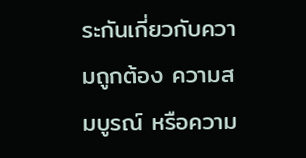ระกันเกี่ยวกับความถูกต้อง ความสมบูรณ์ หรือความ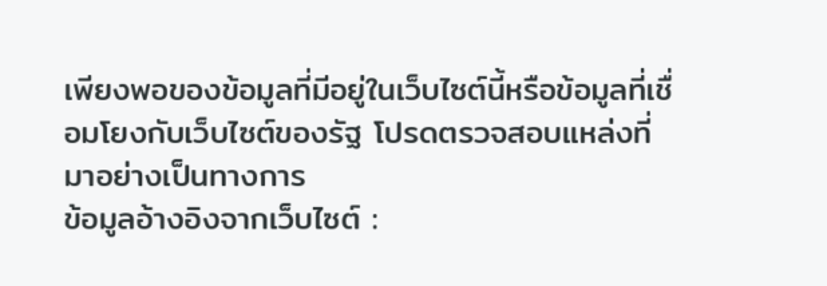เพียงพอของข้อมูลที่มีอยู่ในเว็บไซต์นี้หรือข้อมูลที่เชื่อมโยงกับเว็บไซต์ของรัฐ โปรดตรวจสอบแหล่งที่มาอย่างเป็นทางการ
ข้อมูลอ้างอิงจากเว็บไซต์ :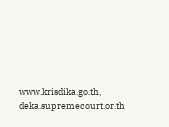www.krisdika.go.th, deka.supremecourt.or.th